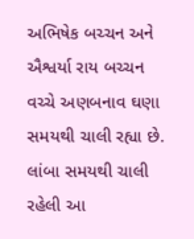અભિષેક બચ્ચન અને ઐશ્વર્યા રાય બચ્ચન વચ્ચે અણબનાવ ઘણા સમયથી ચાલી રહ્યા છે. લાંબા સમયથી ચાલી રહેલી આ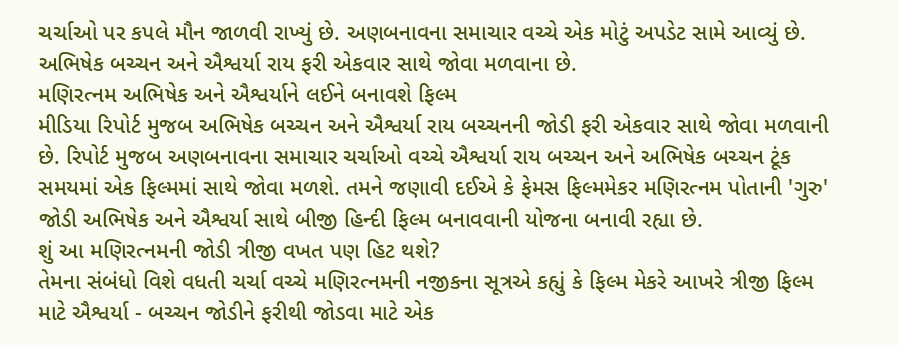ચર્ચાઓ પર કપલે મૌન જાળવી રાખ્યું છે. અણબનાવના સમાચાર વચ્ચે એક મોટું અપડેટ સામે આવ્યું છે. અભિષેક બચ્ચન અને ઐશ્વર્યા રાય ફરી એકવાર સાથે જોવા મળવાના છે.
મણિરત્નમ અભિષેક અને ઐશ્વર્યાને લઈને બનાવશે ફિલ્મ
મીડિયા રિપોર્ટ મુજબ અભિષેક બચ્ચન અને ઐશ્વર્યા રાય બચ્ચનની જોડી ફરી એકવાર સાથે જોવા મળવાની છે. રિપોર્ટ મુજબ અણબનાવના સમાચાર ચર્ચાઓ વચ્ચે ઐશ્વર્યા રાય બચ્ચન અને અભિષેક બચ્ચન ટૂંક સમયમાં એક ફિલ્મમાં સાથે જોવા મળશે. તમને જણાવી દઈએ કે ફેમસ ફિલ્મમેકર મણિરત્નમ પોતાની 'ગુરુ' જોડી અભિષેક અને ઐશ્વર્યા સાથે બીજી હિન્દી ફિલ્મ બનાવવાની યોજના બનાવી રહ્યા છે.
શું આ મણિરત્નમની જોડી ત્રીજી વખત પણ હિટ થશે?
તેમના સંબંધો વિશે વધતી ચર્ચા વચ્ચે મણિરત્નમની નજીકના સૂત્રએ કહ્યું કે ફિલ્મ મેકરે આખરે ત્રીજી ફિલ્મ માટે ઐશ્વર્યા - બચ્ચન જોડીને ફરીથી જોડવા માટે એક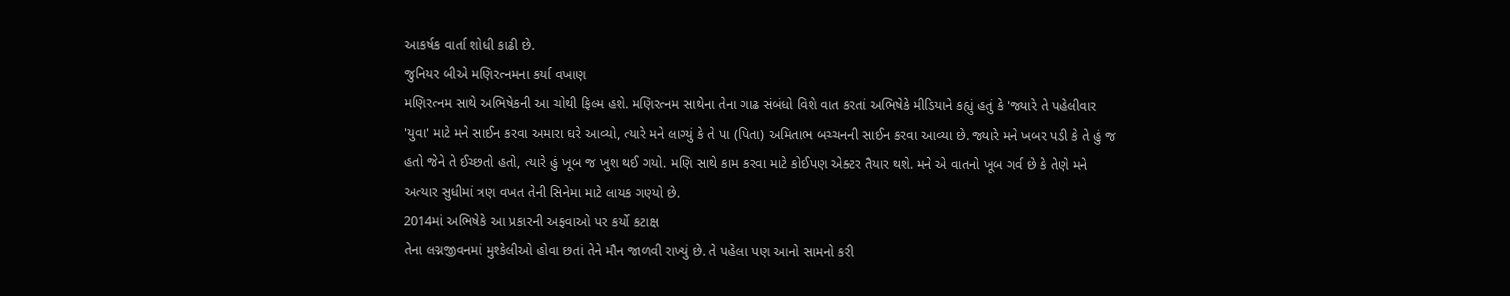આકર્ષક વાર્તા શોધી કાઢી છે.
જુનિયર બીએ મણિરત્નમના કર્યા વખાણ
મણિરત્નમ સાથે અભિષેકની આ ચોથી ફિલ્મ હશે. મણિરત્નમ સાથેના તેના ગાઢ સંબંધો વિશે વાત કરતાં અભિષેકે મીડિયાને કહ્યું હતું કે 'જ્યારે તે પહેલીવાર 'યુવા' માટે મને સાઈન કરવા અમારા ઘરે આવ્યો, ત્યારે મને લાગ્યું કે તે પા (પિતા) અમિતાભ બચ્ચનની સાઈન કરવા આવ્યા છે. જ્યારે મને ખબર પડી કે તે હું જ હતો જેને તે ઈચ્છતો હતો, ત્યારે હું ખૂબ જ ખુશ થઈ ગયો. મણિ સાથે કામ કરવા માટે કોઈપણ એક્ટર તૈયાર થશે. મને એ વાતનો ખૂબ ગર્વ છે કે તેણે મને અત્યાર સુધીમાં ત્રણ વખત તેની સિનેમા માટે લાયક ગણ્યો છે.
2014માં અભિષેકે આ પ્રકારની અફવાઓ પર કર્યો કટાક્ષ
તેના લગ્નજીવનમાં મુશ્કેલીઓ હોવા છતાં તેને મૌન જાળવી રાખ્યું છે. તે પહેલા પણ આનો સામનો કરી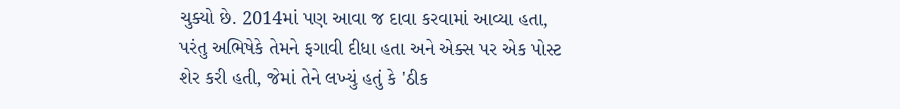ચુક્યો છે. 2014માં પણ આવા જ દાવા કરવામાં આવ્યા હતા, પરંતુ અભિષેકે તેમને ફગાવી દીધા હતા અને એક્સ પર એક પોસ્ટ શેર કરી હતી, જેમાં તેને લખ્યું હતું કે 'ઠીક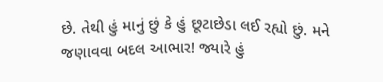છે. તેથી હું માનું છું કે હું છૂટાછેડા લઈ રહ્યો છું. મને જણાવવા બદલ આભાર! જ્યારે હું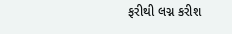ફરીથી લગ્ન કરીશ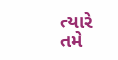ત્યારે તમે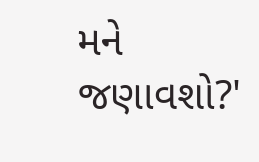મને જણાવશો?'